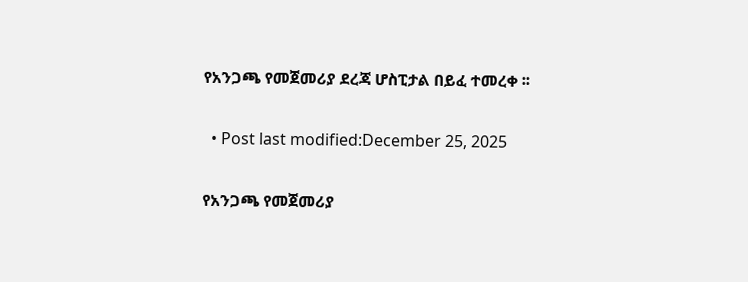የአንጋጫ የመጀመሪያ ደረጃ ሆስፒታል በይፈ ተመረቀ ፡፡

  • Post last modified:December 25, 2025

የአንጋጫ የመጀመሪያ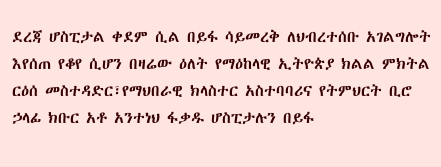ደረጃ ሆስፒታል ቀደም ሲል በይፋ ሳይመረቅ ለህብረተሰቡ አገልግሎት እየሰጠ የቆየ ሲሆን በዛሬው ዕለት የማዕከላዊ ኢትዮጵያ ክልል ምክትል ርዕሰ መስተዳድር፣የማህበራዊ ክላስተር አስተባባሪና የትምህርት ቢሮ ኃላፊ ክቡር አቶ አንተነህ ፋቃዱ ሆስፒታሉን በይፋ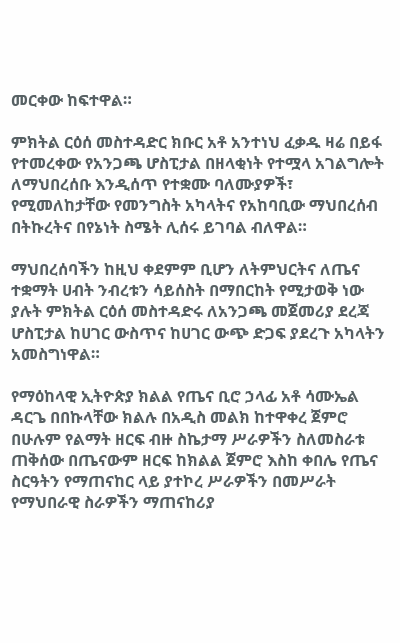መርቀው ከፍተዋል።

ምክትል ርዕሰ መስተዳድር ክቡር አቶ አንተነህ ፈቃዱ ዛሬ በይፋ የተመረቀው የአንጋጫ ሆስፒታል በዘላቂነት የተሟላ አገልግሎት ለማህበረሰቡ እንዲሰጥ የተቋሙ ባለሙያዎች፣ የሚመለከታቸው የመንግስት አካላትና የአከባቢው ማህበረሰብ በትኩረትና በየኔነት ስሜት ሊሰሩ ይገባል ብለዋል።

ማህበረሰባችን ከዚህ ቀደምም ቢሆን ለትምህርትና ለጤና ተቋማት ሀብት ንብረቱን ሳይሰስት በማበርከት የሚታወቅ ነው ያሉት ምክትል ርዕሰ መስተዳድሩ ለአንጋጫ መጀመሪያ ደረጃ ሆስፒታል ከሀገር ውስጥና ከሀገር ውጭ ድጋፍ ያደረጉ አካላትን አመስግነዋል።

የማዕከላዊ ኢትዮጵያ ክልል የጤና ቢሮ ኃላፊ አቶ ሳሙኤል ዳርጌ በበኩላቸው ክልሉ በአዲስ መልክ ከተዋቀረ ጀምሮ በሁሉም የልማት ዘርፍ ብዙ ስኬታማ ሥራዎችን ስለመስራቱ ጠቅሰው በጤናውም ዘርፍ ከክልል ጀምሮ እስከ ቀበሌ የጤና ስርዓትን የማጠናከር ላይ ያተኮረ ሥራዎችን በመሥራት የማህበራዊ ስራዎችን ማጠናከሪያ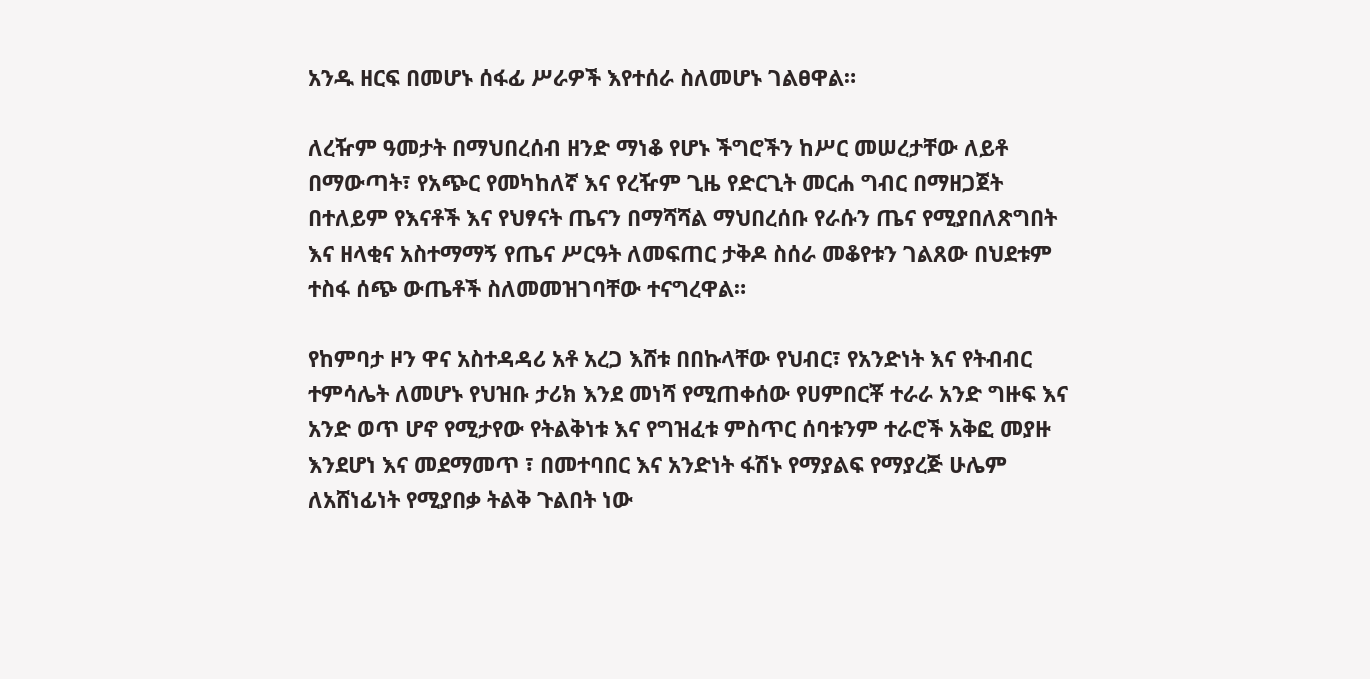አንዱ ዘርፍ በመሆኑ ሰፋፊ ሥራዎች እየተሰራ ስለመሆኑ ገልፀዋል።

ለረዥም ዓመታት በማህበረሰብ ዘንድ ማነቆ የሆኑ ችግሮችን ከሥር መሠረታቸው ለይቶ በማውጣት፣ የአጭር የመካከለኛ እና የረዥም ጊዜ የድርጊት መርሐ ግብር በማዘጋጀት በተለይም የእናቶች እና የህፃናት ጤናን በማሻሻል ማህበረሰቡ የራሱን ጤና የሚያበለጽግበት እና ዘላቂና አስተማማኝ የጤና ሥርዓት ለመፍጠር ታቅዶ ስሰራ መቆየቱን ገልጸው በህደቱም ተስፋ ሰጭ ውጤቶች ስለመመዝገባቸው ተናግረዋል።

የከምባታ ዞን ዋና አስተዳዳሪ አቶ አረጋ እሸቱ በበኩላቸው የህብር፣ የአንድነት እና የትብብር ተምሳሌት ለመሆኑ የህዝቡ ታሪክ እንደ መነሻ የሚጠቀሰው የሀምበርቾ ተራራ አንድ ግዙፍ እና አንድ ወጥ ሆኖ የሚታየው የትልቅነቱ እና የግዝፈቱ ምስጥር ሰባቱንም ተራሮች አቅፎ መያዙ እንደሆነ እና መደማመጥ ፣ በመተባበር እና አንድነት ፋሽኑ የማያልፍ የማያረጅ ሁሌም ለአሸነፊነት የሚያበቃ ትልቅ ጉልበት ነው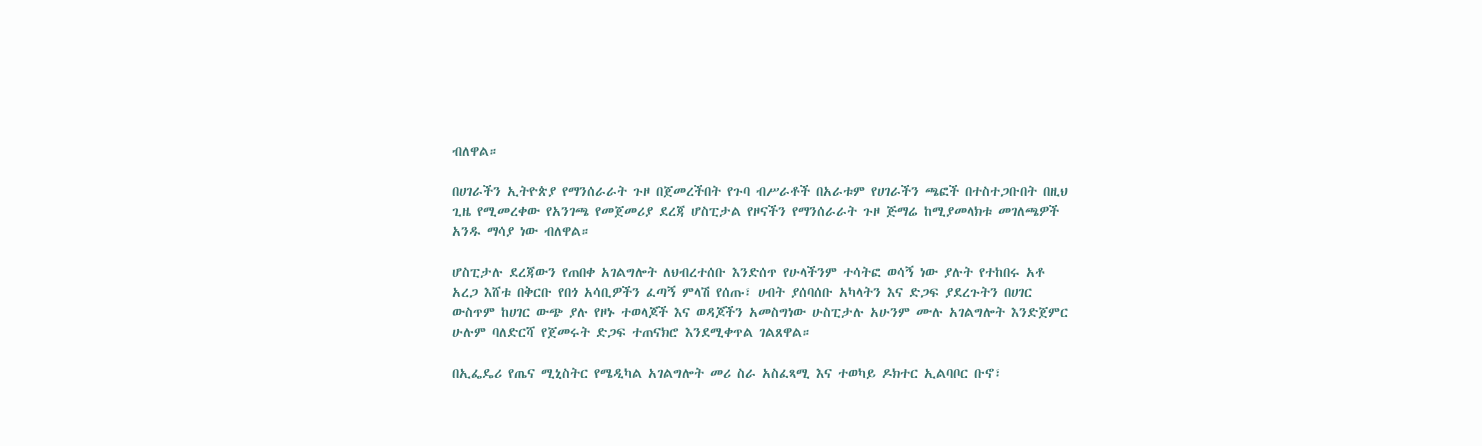ብለዋል።

በሀገራችን ኢትዮጵያ የማንሰራራት ጉዞ በጀመረችበት የጉባ ብሥራቶች በአራቱም የሀገራችን ጫፎች በተስተጋቡበት በዚህ ጊዜ የሚመረቀው የአንገጫ የመጀመሪያ ደረጃ ሆስፒታል የዞናችን የማንሰራራት ጉዞ ጅማሬ ከሚያመላክቱ መገለጫዎች አንዱ ማሳያ ነው ብለዋል።

ሆስፒታሉ ደረጃውን የጠበቀ አገልግሎት ለህብረተሰቡ እንድሰጥ የሁላችንም ተሳትፎ ወሳኝ ነው ያሉት የተከበሩ አቶ አረጋ እሸቱ በቅርቡ የበጎ አሳቢዎችን ፈጣኝ ምላሽ የሰጡ፣ ሀብት ያሰባሰቡ አካላትን እና ድጋፍ ያደረጉትን በሀገር ውስጥም ከሀገር ውጭ ያሉ የዞኑ ተወላጆች እና ወዳጆችን አመስግነው ሁስፒታሉ አሁንም ሙሉ አገልግሎት እንድጀምር ሁሉም ባለድርሻ የጀመሩት ድጋፍ ተጠናክሮ እንደሚቀጥል ገልጸዋል።

በኢፌዴሪ የጤና ሚኒስትር የሜዲካል አገልግሎት መሪ ስራ አስፈጻሚ እና ተወካይ ዶክተር ኢልባቦር ቡኖ፣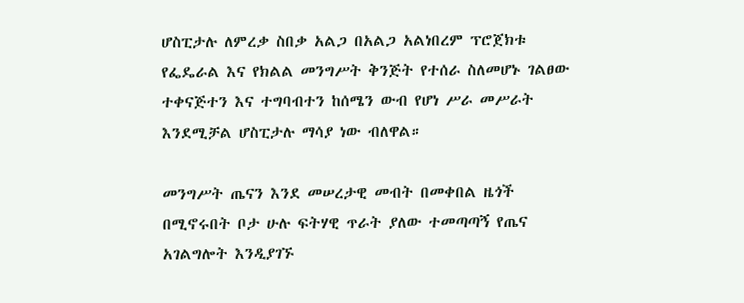ሆስፒታሉ ለምረቃ ስበቃ አልጋ በአልጋ አልነበረም ፕሮጀክቱ የፌዴራል እና የክልል መንግሥት ቅንጅት የተሰራ ስለመሆኑ ገልፀው ተቀናጅተን እና ተግባብተን ከሰሜን ውብ የሆነ ሥራ መሥራት እንደሚቻል ሆስፒታሉ ማሳያ ነው ብለዋል።

መንግሥት ጤናን እንደ መሠረታዊ መብት በመቀበል ዜጎች በሚኖሩበት ቦታ ሁሉ ፍትሃዊ ጥራት ያለው ተመጣጣኝ የጤና አገልግሎት እንዲያገኙ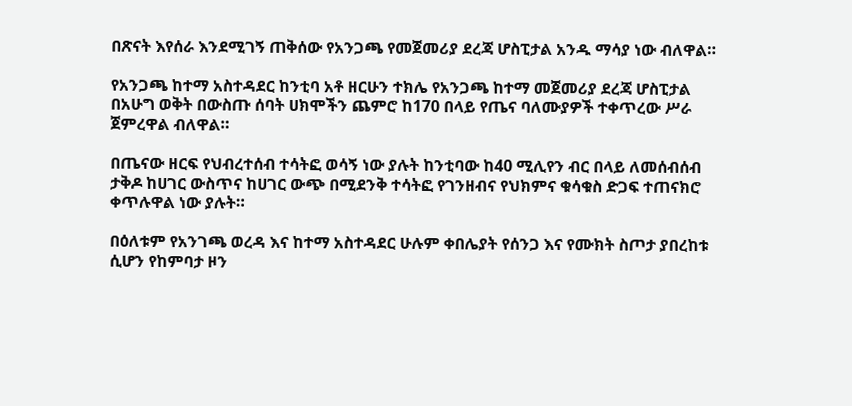በጽናት እየሰራ እንደሚገኝ ጠቅሰው የአንጋጫ የመጀመሪያ ደረጃ ሆስፒታል አንዱ ማሳያ ነው ብለዋል።

የአንጋጫ ከተማ አስተዳደር ከንቲባ አቶ ዘርሁን ተክሌ የአንጋጫ ከተማ መጀመሪያ ደረጃ ሆስፒታል በአሁግ ወቅት በውስጡ ሰባት ሀክሞችን ጨምሮ ከ170 በላይ የጤና ባለሙያዎች ተቀጥረው ሥራ ጀምረዋል ብለዋል።

በጤናው ዘርፍ የህብረተሰብ ተሳትፎ ወሳኝ ነው ያሉት ከንቲባው ከ40 ሚሊየን ብር በላይ ለመሰብሰብ ታቅዶ ከሀገር ውስጥና ከሀገር ውጭ በሚደንቅ ተሳትፎ የገንዘብና የህክምና ቁሳቁስ ድጋፍ ተጠናክሮ ቀጥሉዋል ነው ያሉት።

በዕለቱም የአንገጫ ወረዳ እና ከተማ አስተዳደር ሁሉም ቀበሌያት የሰንጋ እና የሙክት ስጦታ ያበረከቱ ሲሆን የከምባታ ዞን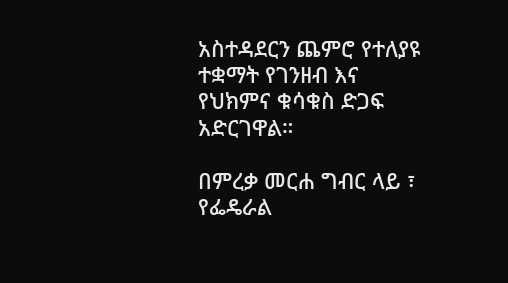አስተዳደርን ጨምሮ የተለያዩ ተቋማት የገንዘብ እና የህክምና ቁሳቁስ ድጋፍ አድርገዋል።

በምረቃ መርሐ ግብር ላይ ፣ የፌዴራል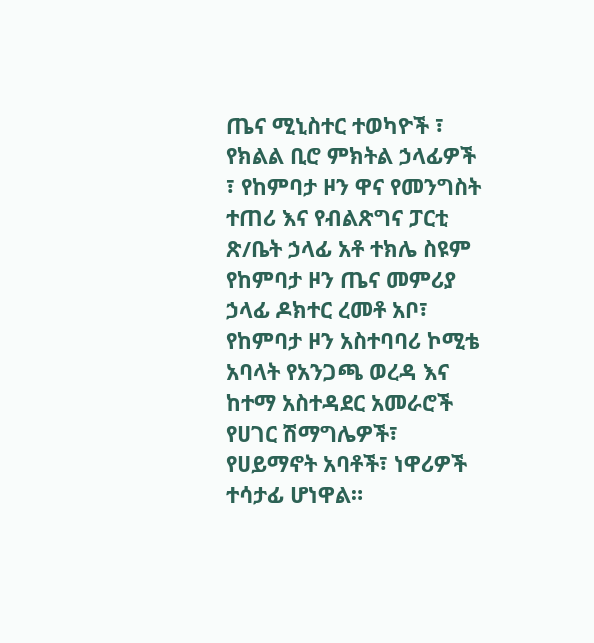ጤና ሚኒስተር ተወካዮች ፣ የክልል ቢሮ ምክትል ኃላፊዎች ፣ የከምባታ ዞን ዋና የመንግስት ተጠሪ እና የብልጽግና ፓርቲ ጽ/ቤት ኃላፊ አቶ ተክሌ ስዩም የከምባታ ዞን ጤና መምሪያ ኃላፊ ዶክተር ረመቶ አቦ፣ የከምባታ ዞን አስተባባሪ ኮሚቴ አባላት የአንጋጫ ወረዳ እና ከተማ አስተዳደር አመራሮች የሀገር ሽማግሌዎች፣ የሀይማኖት አባቶች፣ ነዋሪዎች ተሳታፊ ሆነዋል።